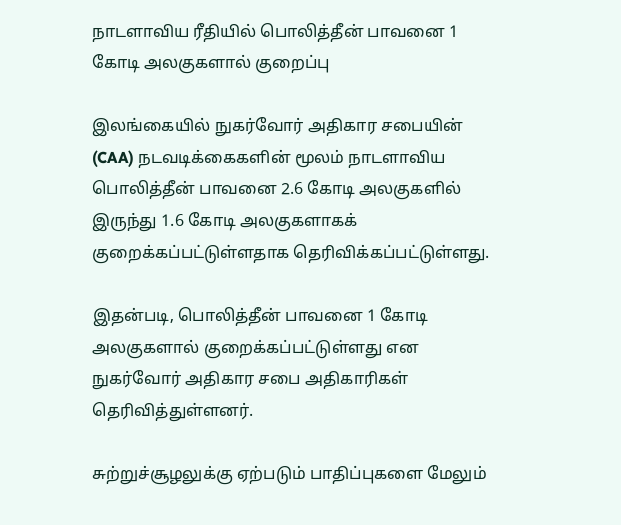நாடளாவிய ரீதியில் பொலித்தீன் பாவனை 1 கோடி அலகுகளால் குறைப்பு

இலங்கையில் நுகர்வோர் அதிகார சபையின் (CAA) நடவடிக்கைகளின் மூலம் நாடளாவிய பொலித்தீன் பாவனை 2.6 கோடி அலகுகளில் இருந்து 1.6 கோடி அலகுகளாகக் குறைக்கப்பட்டுள்ளதாக தெரிவிக்கப்பட்டுள்ளது.

இதன்படி, பொலித்தீன் பாவனை 1 கோடி அலகுகளால் குறைக்கப்பட்டுள்ளது என நுகர்வோர் அதிகார சபை அதிகாரிகள் தெரிவித்துள்ளனர்.

சுற்றுச்சூழலுக்கு ஏற்படும் பாதிப்புகளை மேலும்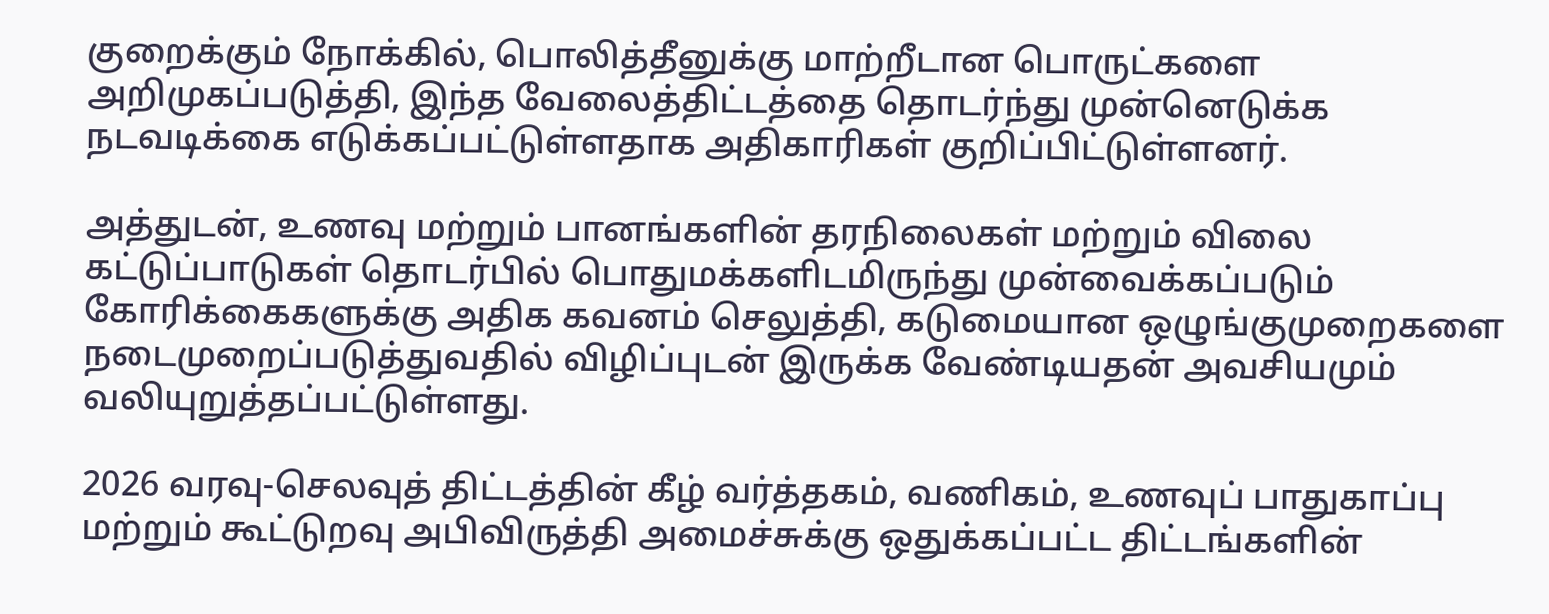குறைக்கும் நோக்கில், பொலித்தீனுக்கு மாற்றீடான பொருட்களை அறிமுகப்படுத்தி, இந்த வேலைத்திட்டத்தை தொடர்ந்து முன்னெடுக்க நடவடிக்கை எடுக்கப்பட்டுள்ளதாக அதிகாரிகள் குறிப்பிட்டுள்ளனர்.

அத்துடன், உணவு மற்றும் பானங்களின் தரநிலைகள் மற்றும் விலை கட்டுப்பாடுகள் தொடர்பில் பொதுமக்களிடமிருந்து முன்வைக்கப்படும் கோரிக்கைகளுக்கு அதிக கவனம் செலுத்தி, கடுமையான ஒழுங்குமுறைகளை நடைமுறைப்படுத்துவதில் விழிப்புடன் இருக்க வேண்டியதன் அவசியமும் வலியுறுத்தப்பட்டுள்ளது.

2026 வரவு-செலவுத் திட்டத்தின் கீழ் வர்த்தகம், வணிகம், உணவுப் பாதுகாப்பு மற்றும் கூட்டுறவு அபிவிருத்தி அமைச்சுக்கு ஒதுக்கப்பட்ட திட்டங்களின்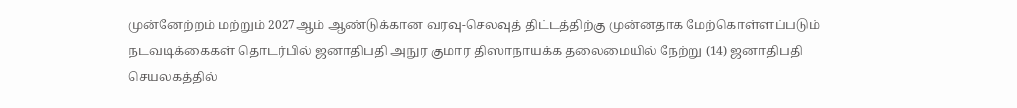முன்னேற்றம் மற்றும் 2027ஆம் ஆண்டுக்கான வரவு-செலவுத் திட்டத்திற்கு முன்னதாக மேற்கொள்ளப்படும் நடவடிக்கைகள் தொடர்பில் ஜனாதிபதி அநுர குமார திஸாநாயக்க தலைமையில் நேற்று (14) ஜனாதிபதி செயலகத்தில்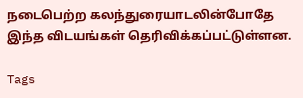நடைபெற்ற கலந்துரையாடலின்போதே இந்த விடயங்கள் தெரிவிக்கப்பட்டுள்ளன.

Tags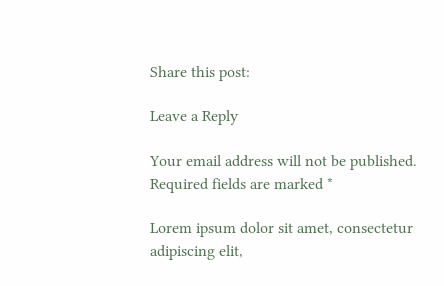Share this post:

Leave a Reply

Your email address will not be published. Required fields are marked *

Lorem ipsum dolor sit amet, consectetur adipiscing elit,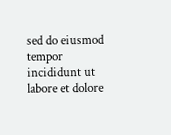sed do eiusmod tempor incididunt ut labore et dolore